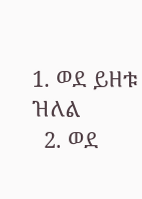1. ወደ ይዘቱ ዝለል
  2. ወደ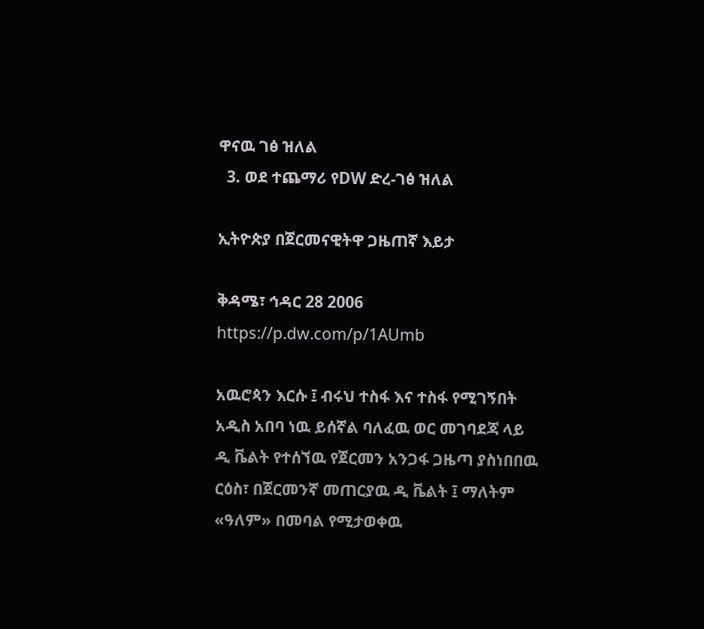ዋናዉ ገፅ ዝለል
  3. ወደ ተጨማሪ የDW ድረ-ገፅ ዝለል

ኢትዮጵያ በጀርመናዊትዋ ጋዜጠኛ እይታ

ቅዳሜ፣ ኅዳር 28 2006
https://p.dw.com/p/1AUmb

አዉሮጳን እርሱ ፤ ብሩህ ተስፋ እና ተስፋ የሚገኝበት አዲስ አበባ ነዉ ይሰኛል ባለፈዉ ወር መገባደጃ ላይ ዲ ቬልት የተሰኘዉ የጀርመን አንጋፋ ጋዜጣ ያስነበበዉ ርዕስ፣ በጀርመንኛ መጠርያዉ ዲ ቬልት ፤ ማለትም «ዓለም» በመባል የሚታወቀዉ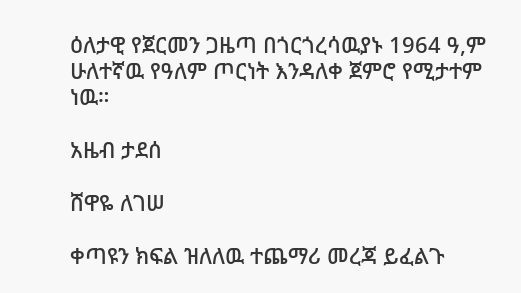ዕለታዊ የጀርመን ጋዜጣ በጎርጎረሳዉያኑ 1964 ዓ,ም ሁለተኛዉ የዓለም ጦርነት እንዳለቀ ጀምሮ የሚታተም ነዉ።

አዜብ ታደሰ

ሸዋዬ ለገሠ

ቀጣዩን ክፍል ዝለለዉ ተጨማሪ መረጃ ይፈልጉ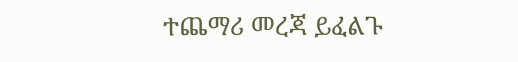ተጨማሪ መረጃ ይፈልጉ